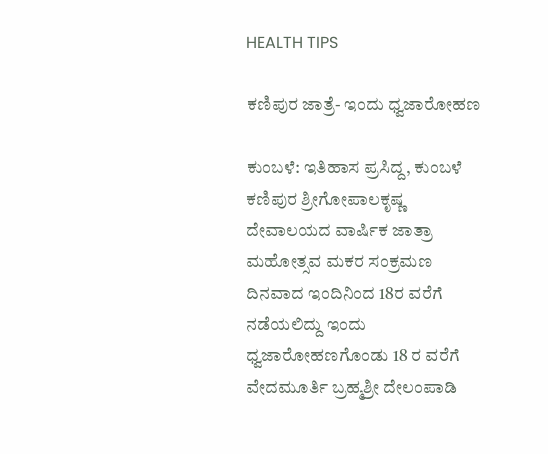HEALTH TIPS

ಕಣಿಪುರ ಜಾತ್ರೆ- ಇಂದು ಧ್ವಜಾರೋಹಣ

ಕುಂಬಳೆ: ಇತಿಹಾಸ ಪ್ರಸಿದ್ದ, ಕುಂಬಳೆ ಕಣಿಪುರ ಶ್ರೀಗೋಪಾಲಕೃಷ್ಣ ದೇವಾಲಯದ ವಾರ್ಷಿಕ ಜಾತ್ರಾ ಮಹೋತ್ಸವ ಮಕರ ಸಂಕ್ರಮಣ ದಿನವಾದ ಇಂದಿನಿಂದ 18ರ ವರೆಗೆ ನಡೆಯಲಿದ್ದು ಇಂದು ಧ್ವಜಾರೋಹಣಗೊಂಡು 18 ರ ವರೆಗೆ ವೇದಮೂರ್ತಿ ಬ್ರಹ್ಮಶ್ರೀ ದೇಲಂಪಾಡಿ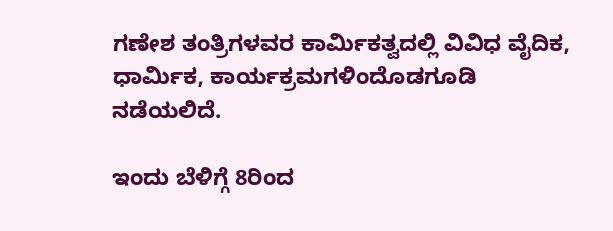ಗಣೇಶ ತಂತ್ರಿಗಳವರ ಕಾರ್ಮಿಕತ್ವದಲ್ಲಿ ವಿವಿಧ ವೈದಿಕ, ಧಾರ್ಮಿಕ, ಕಾರ್ಯಕ್ರಮಗಳಿಂದೊಡಗೂಡಿ ನಡೆಯಲಿದೆ.

ಇಂದು ಬೆಳಿಗ್ಗೆ 8ರಿಂದ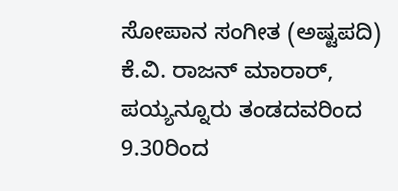ಸೋಪಾನ ಸಂಗೀತ (ಅಷ್ಟಪದಿ) ಕೆ.ವಿ. ರಾಜನ್ ಮಾರಾರ್, ಪಯ್ಯನ್ನೂರು ತಂಡದವರಿಂದ  9.30ರಿಂದ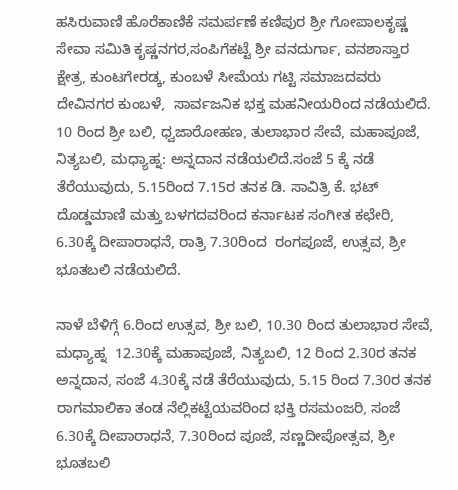ಹಸಿರುವಾಣಿ ಹೊರೆಕಾಣಿಕೆ ಸಮರ್ಪಣೆ ಕಣಿಪುರ ಶ್ರೀ ಗೋಪಾಲಕೃಷ್ಣ ಸೇವಾ ಸಮಿತಿ ಕೃಷ್ಣನಗರ,ಸಂಪಿಗೆಕಟ್ಟೆ ಶ್ರೀ ವನದುರ್ಗಾ, ವನಶಾಸ್ತಾರ ಕ್ಷೇತ್ರ, ಕುಂಟಗೇರಡ್ಕ, ಕುಂಬಳೆ ಸೀಮೆಯ ಗಟ್ಟಿ ಸಮಾಜದವರು ದೇವಿನಗರ ಕುಂಬಳೆ,  ಸಾರ್ವಜನಿಕ ಭಕ್ತ ಮಹನೀಯರಿಂದ ನಡೆಯಲಿದೆ. 10 ರಿಂದ ಶ್ರೀ ಬಲಿ, ಧ್ವಜಾರೋಹಣ, ತುಲಾಭಾರ ಸೇವೆ, ಮಹಾಪೂಜೆ, ನಿತ್ಯಬಲಿ, ಮಧ್ಯಾಹ್ನ: ಅನ್ನದಾನ ನಡೆಯಲಿದೆ.ಸಂಜೆ 5 ಕ್ಕೆ ನಡೆ ತೆರೆಯುವುದು, 5.15ರಿಂದ 7.15ರ ತನಕ ಡಿ. ಸಾವಿತ್ರಿ ಕೆ. ಭಟ್ ದೊಡ್ಡಮಾಣಿ ಮತ್ತು ಬಳಗದವರಿಂದ ಕರ್ನಾಟಕ ಸಂಗೀತ ಕಛೇರಿ,  6.30ಕ್ಕೆ ದೀಪಾರಾಧನೆ, ರಾತ್ರಿ 7.30ರಿಂದ  ರಂಗಪೂಜೆ, ಉತ್ಸವ, ಶ್ರೀ ಭೂತಬಲಿ ನಡೆಯಲಿದೆ.

ನಾಳೆ ಬೆಳಿಗ್ಗೆ 6.ರಿಂದ ಉತ್ಸವ, ಶ್ರೀ ಬಲಿ, 10.30 ರಿಂದ ತುಲಾಭಾರ ಸೇವೆ, ಮಧ್ಯಾಹ್ನ  12.30ಕ್ಕೆ ಮಹಾಪೂಜೆ, ನಿತ್ಯಬಲಿ, 12 ರಿಂದ 2.30ರ ತನಕ ಅನ್ನದಾನ, ಸಂಜೆ 4.30ಕ್ಕೆ ನಡೆ ತೆರೆಯುವುದು, 5.15 ರಿಂದ 7.30ರ ತನಕ ರಾಗಮಾಲಿಕಾ ತಂಡ ನೆಲ್ಲಿಕಟ್ಟೆಯವರಿಂದ ಭಕ್ತಿ ರಸಮಂಜರಿ, ಸಂಜೆ 6.30ಕ್ಕೆ ದೀಪಾರಾಧನೆ, 7.30ರಿಂದ ಪೂಜೆ, ಸಣ್ಣದೀಪೋತ್ಸವ, ಶ್ರೀ ಭೂತಬಲಿ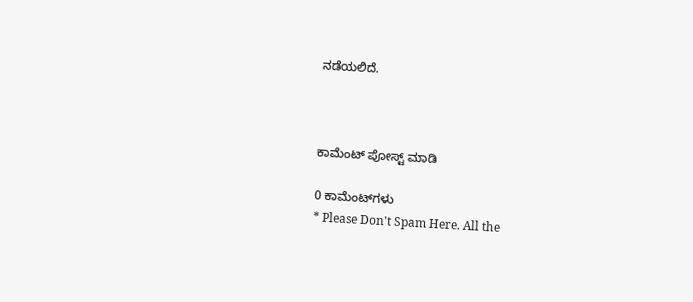ನಡೆಯಲಿದೆ.



ಕಾಮೆಂಟ್‌‌ ಪೋಸ್ಟ್‌ ಮಾಡಿ

0 ಕಾಮೆಂಟ್‌ಗಳು
* Please Don't Spam Here. All the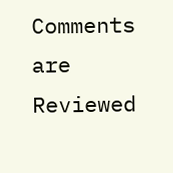Comments are Reviewed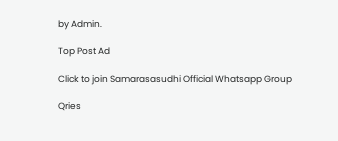by Admin.

Top Post Ad

Click to join Samarasasudhi Official Whatsapp Group

Qries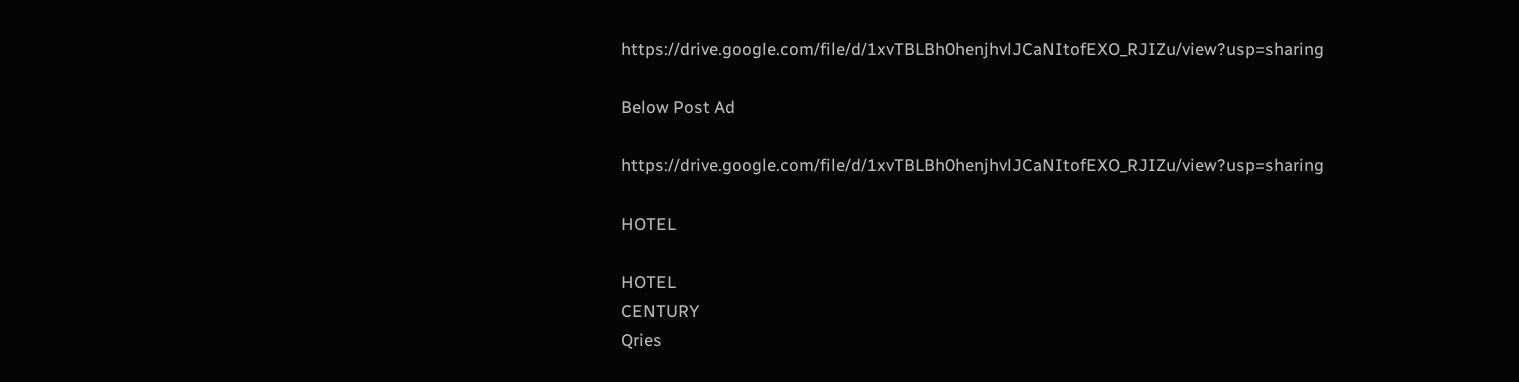https://drive.google.com/file/d/1xvTBLBh0henjhvlJCaNItofEXO_RJIZu/view?usp=sharing

Below Post Ad

https://drive.google.com/file/d/1xvTBLBh0henjhvlJCaNItofEXO_RJIZu/view?usp=sharing

HOTEL

HOTEL
CENTURY
Qries